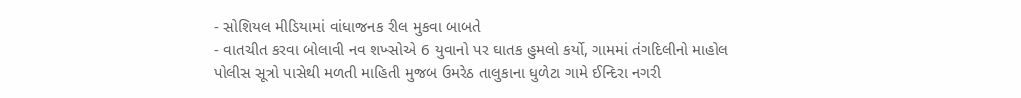- સોશિયલ મીડિયામાં વાંધાજનક રીલ મુકવા બાબતે
- વાતચીત કરવા બોલાવી નવ શખ્સોએ 6 યુવાનો પર ઘાતક હુમલો કર્યો, ગામમાં તંગદિલીનો માહોલ
પોલીસ સૂત્રો પાસેથી મળતી માહિતી મુજબ ઉમરેઠ તાલુકાના ધુળેટા ગામે ઈન્દિરા નગરી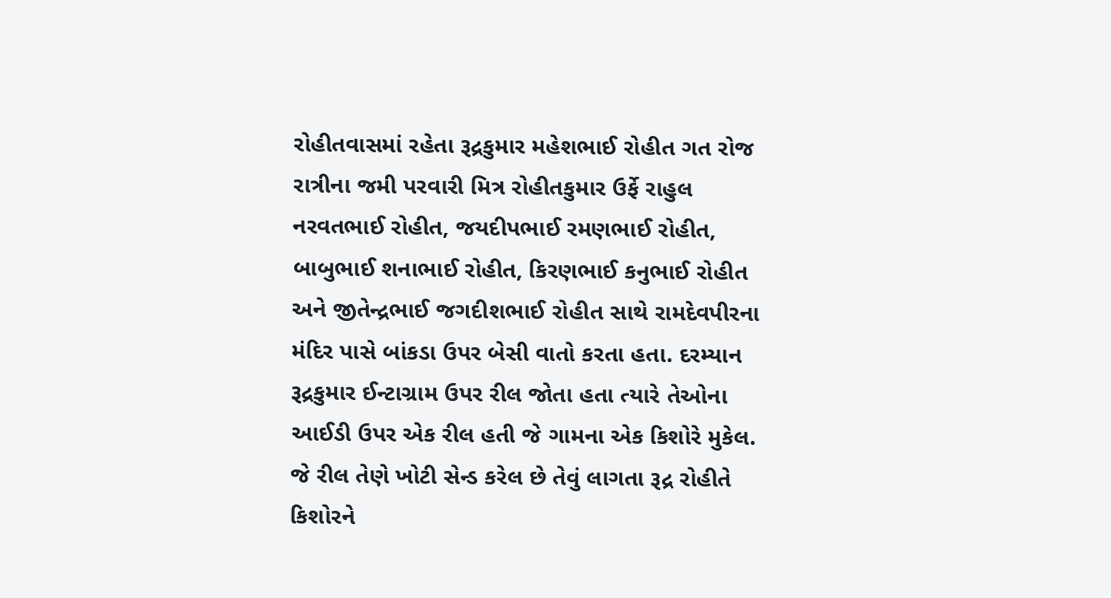રોહીતવાસમાં રહેતા રૂદ્રકુમાર મહેશભાઈ રોહીત ગત રોજ રાત્રીના જમી પરવારી મિત્ર રોહીતકુમાર ઉર્ફે રાહુલ નરવતભાઈ રોહીત, જયદીપભાઈ રમણભાઈ રોહીત, બાબુભાઈ શનાભાઈ રોહીત, કિરણભાઈ કનુભાઈ રોહીત અને જીતેન્દ્રભાઈ જગદીશભાઈ રોહીત સાથે રામદેવપીરના મંદિર પાસે બાંકડા ઉપર બેસી વાતો કરતા હતા. દરમ્યાન રૂદ્રકુમાર ઈન્ટાગ્રામ ઉપર રીલ જોતા હતા ત્યારે તેઓના આઈડી ઉપર એક રીલ હતી જે ગામના એક કિશોરે મુકેલ. જે રીલ તેણે ખોટી સેન્ડ કરેલ છે તેવું લાગતા રૂદ્ર રોહીતે કિશોરને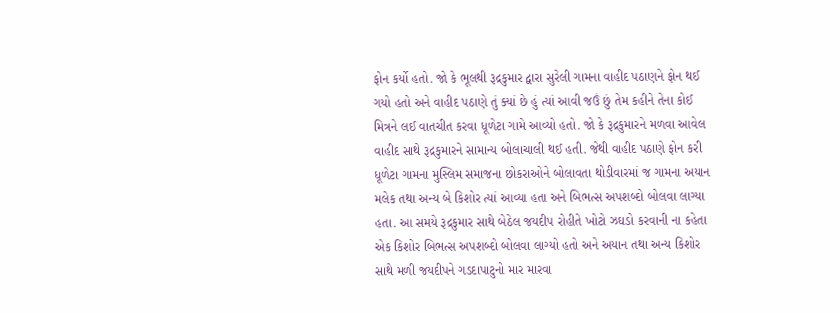ફોન કર્યો હતો. જો કે ભૂલથી રૂદ્રકુમાર દ્વારા સુરેલી ગામના વાહીદ પઠાણને ફોન થઈ ગયો હતો અને વાહીદ પઠાણે તું ક્યાં છે હું ત્યાં આવી જઉં છું તેમ કહીને તેના કોઈ મિત્રને લઈ વાતચીત કરવા ધૂળેટા ગામે આવ્યો હતો. જો કે રૂદ્રકુમારને મળવા આવેલ વાહીદ સાથે રૂદ્રકુમારને સામાન્ય બોલાચાલી થઈ હતી. જેથી વાહીદ પઠાણે ફોન કરી ધૂળેટા ગામના મુસ્લિમ સમાજના છોકરાઓને બોલાવતા થોડીવારમાં જ ગામના અયાન મલેક તથા અન્ય બે કિશોર ત્યાં આવ્યા હતા અને બિભત્સ અપશબ્દો બોલવા લાગ્યા હતા. આ સમયે રૂદ્રકુમાર સાથે બેઠેલ જયદીપ રોહીતે ખોટો ઝઘડો કરવાની ના કહેતા એક કિશોર બિભત્સ અપશબ્દો બોલવા લાગ્યો હતો અને અયાન તથા અન્ય કિશોર સાથે મળી જયદીપને ગડદાપાટુનો માર મારવા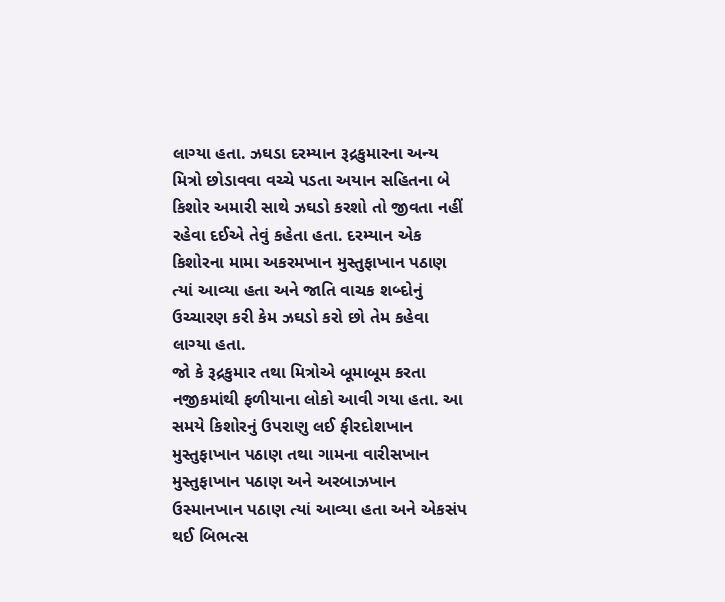લાગ્યા હતા. ઝઘડા દરમ્યાન રૂદ્રકુમારના અન્ય મિત્રો છોડાવવા વચ્ચે પડતા અયાન સહિતના બે કિશોર અમારી સાથે ઝઘડો કરશો તો જીવતા નહીં રહેવા દઈએ તેવું કહેતા હતા. દરમ્યાન એક કિશોરના મામા અકરમખાન મુસ્તુફાખાન પઠાણ ત્યાં આવ્યા હતા અને જાતિ વાચક શબ્દોનું ઉચ્ચારણ કરી કેમ ઝઘડો કરો છો તેમ કહેવા લાગ્યા હતા.
જો કે રૂદ્રકુમાર તથા મિત્રોએ બૂમાબૂમ કરતા નજીકમાંથી ફળીયાના લોકો આવી ગયા હતા. આ સમયે કિશોરનું ઉપરાણુ લઈ ફીરદોશખાન મુસ્તુફાખાન પઠાણ તથા ગામના વારીસખાન મુસ્તુફાખાન પઠાણ અને અરબાઝખાન ઉસ્માનખાન પઠાણ ત્યાં આવ્યા હતા અને એકસંપ થઈ બિભત્સ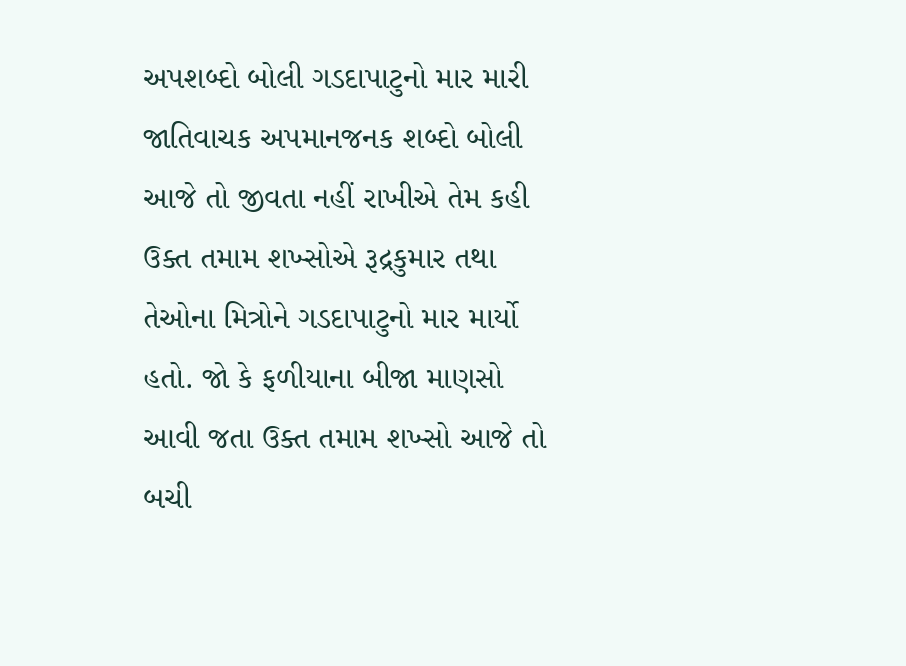અપશબ્દો બોલી ગડદાપાટુનો માર મારી જાતિવાચક અપમાનજનક શબ્દો બોલી આજે તો જીવતા નહીં રાખીએ તેમ કહી ઉક્ત તમામ શખ્સોએ રૂદ્રકુમાર તથા તેઓના મિત્રોને ગડદાપાટુનો માર માર્યો હતો. જો કે ફળીયાના બીજા માણસો આવી જતા ઉક્ત તમામ શખ્સો આજે તો બચી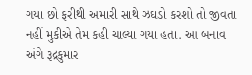ગયા છો ફરીથી અમારી સાથે ઝઘડો કરશો તો જીવતા નહીં મુકીએ તેમ કહી ચાલ્યા ગયા હતા. આ બનાવ અંગે રૂદ્રકુમાર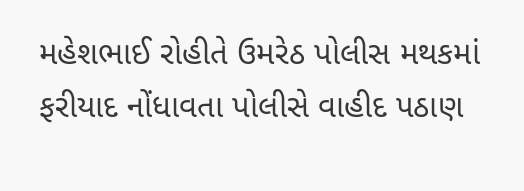મહેશભાઈ રોહીતે ઉમરેઠ પોલીસ મથકમાં ફરીયાદ નોંધાવતા પોલીસે વાહીદ પઠાણ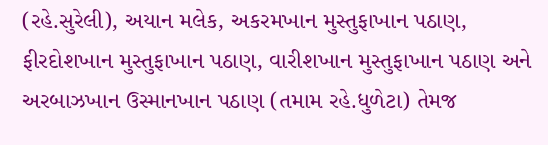(રહે.સુરેલી), અયાન મલેક, અકરમખાન મુસ્તુફાખાન પઠાણ, ફીરદોશખાન મુસ્તુફાખાન પઠાણ, વારીશખાન મુસ્તુફાખાન પઠાણ અને અરબાઝખાન ઉસ્માનખાન પઠાણ (તમામ રહે.ધુળેટા) તેમજ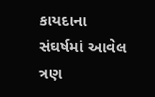કાયદાના સંઘર્ષમાં આવેલ ત્રણ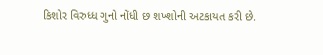કિશોર વિરુધ્ધ ગુનો નોંધી છ શખ્શોની અટકાયત કરી છે.